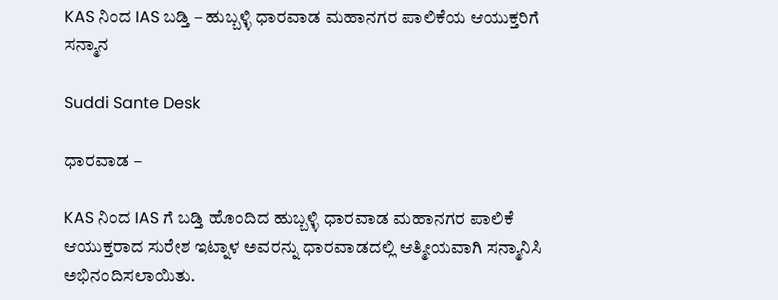KAS ನಿಂದ IAS ಬಡ್ತಿ – ಹುಬ್ಬಳ್ಳಿ ಧಾರವಾಡ ಮಹಾನಗರ ಪಾಲಿಕೆಯ ಆಯುಕ್ತರಿಗೆ ಸನ್ಮಾನ

Suddi Sante Desk

ಧಾರವಾಡ –

KAS ನಿಂದ IAS ಗೆ ಬಡ್ತಿ ಹೊಂದಿದ ಹುಬ್ಬಳ್ಳಿ ಧಾರವಾಡ ಮಹಾನಗರ ಪಾಲಿಕೆ ಆಯುಕ್ತರಾದ ಸುರೇಶ ಇಟ್ನಾಳ ಅವರನ್ನು ಧಾರವಾಡದಲ್ಲಿ ಆತ್ಮೀಯವಾಗಿ ಸನ್ಮಾನಿಸಿ ಅಭಿನಂದಿಸಲಾಯಿತು‌.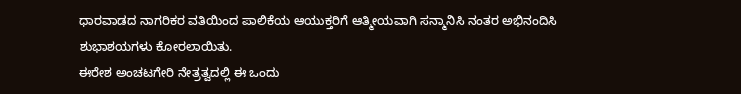ಧಾರವಾಡದ ನಾಗರಿಕರ ವತಿಯಿಂದ ಪಾಲಿಕೆಯ ಆಯುಕ್ತರಿಗೆ ಆತ್ಮೀಯವಾಗಿ ಸನ್ಮಾನಿಸಿ ನಂತರ ಅಭಿನಂದಿಸಿ ಶುಭಾಶಯಗಳು ಕೋರಲಾಯಿತು.
ಈರೇಶ ಅಂಚಟಗೇರಿ ನೇತ್ರತ್ವದಲ್ಲಿ ಈ ಒಂದು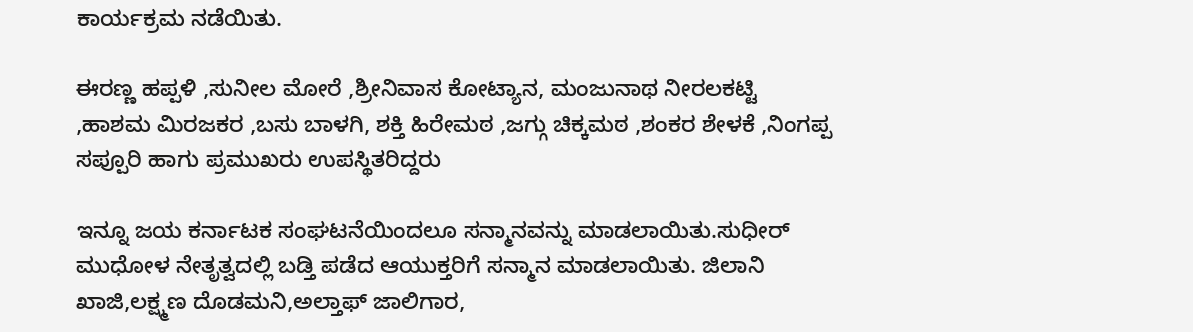ಕಾರ್ಯಕ್ರಮ ನಡೆಯಿತು.

ಈರಣ್ಣ ಹಪ್ಪಳಿ ,ಸುನೀಲ ಮೋರೆ ,ಶ್ರೀನಿವಾಸ ಕೋಟ್ಯಾನ, ಮಂಜುನಾಥ ನೀರಲಕಟ್ಟಿ ,ಹಾಶಮ ಮಿರಜಕರ ,ಬಸು ಬಾಳಗಿ, ಶಕ್ತಿ ಹಿರೇಮಠ ,ಜಗ್ಗು ಚಿಕ್ಕಮಠ ,ಶಂಕರ ಶೇಳಕೆ ,ನಿಂಗಪ್ಪ ಸಪ್ಪೂರಿ ಹಾಗು ಪ್ರಮುಖರು ಉಪಸ್ಥಿತರಿದ್ದರು

ಇನ್ನೂ ಜಯ ಕರ್ನಾಟಕ ಸಂಘಟನೆಯಿಂದಲೂ ಸನ್ಮಾನವನ್ನು ಮಾಡಲಾಯಿತು.ಸುಧೀರ್ ಮುಧೋಳ ನೇತೃತ್ವದಲ್ಲಿ ಬಡ್ತಿ ಪಡೆದ ಆಯುಕ್ತರಿಗೆ ಸನ್ಮಾನ ಮಾಡಲಾಯಿತು. ಜಿಲಾನಿ ಖಾಜಿ,ಲಕ್ಷ್ಮಣ ದೊಡಮನಿ,ಅಲ್ತಾಫ್ ಜಾಲಿಗಾರ,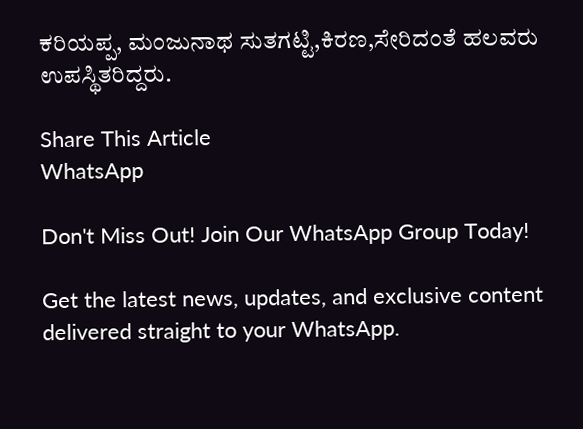ಕರಿಯಪ್ಪ, ಮಂಜುನಾಥ ಸುತಗಟ್ಟಿ,ಕಿರಣ,ಸೇರಿದಂತೆ ಹಲವರು ಉಪಸ್ಥಿತರಿದ್ದರು.

Share This Article
WhatsApp

Don't Miss Out! Join Our WhatsApp Group Today!

Get the latest news, updates, and exclusive content delivered straight to your WhatsApp.